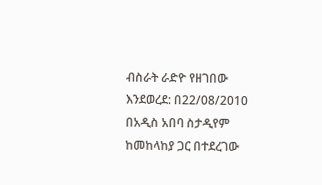ብስራት ራድዮ የዘገበው እንደወረደ: በ22/08/2010 በአዲስ አበባ ስታዲየም ከመከላከያ ጋር በተደረገው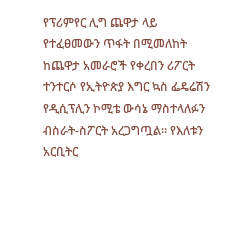የፕሪምየር ሊግ ጨዋታ ላይ የተፈፀመውን ጥፋት በሚመለከት ከጨዋታ አመራሮች የቀረበን ሪፖርት ተንተርሶ የኢትዮጵያ እግር ኳስ ፌዴሬሽን የዲሲፕሊን ኮሚቴ ውሳኔ ማስተላለፉን ብስራት-ስፖርት አረጋግጧል። የእለቱን አርቢትር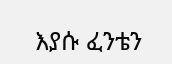እያሱ ፈንቴን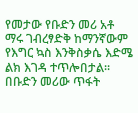የመታው የቡድን መሪ አቶ ማሩ ገብረፃድቅ ከማንኛውም የእግር ኳስ እንቅስቃሴ እድሜ ልክ እገዳ ተጥሎበታል። በቡድን መሪው ጥፋት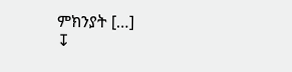ምክንያት […]
↧